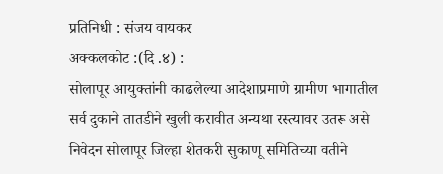प्रतिनिधी : संजय वायकर
अक्कलकोट :(दि .४) :
सोलापूर आयुक्तांनी काढलेल्या आदेशाप्रमाणे ग्रामीण भागातील सर्व दुकाने तातडीने खुली करावीत अन्यथा रस्त्यावर उतरू असे निवेदन सोलापूर जिल्हा शेतकरी सुकाणू समितिच्या वतीने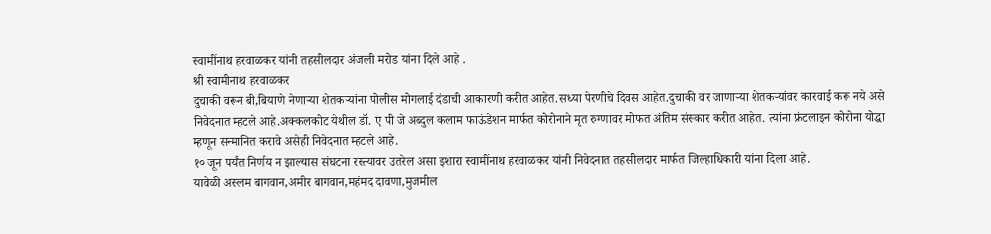स्वामींनाथ हरवाळकर यांनी तहसीलदार अंजली मरोड यांना दिले आहे .
श्री स्वामीनाथ हरवाळकर
दुचाकी वरून बी,बियाणे नेणाऱ्या शेतकऱ्यांना पोलीस मोगलाई दंडाची आकारणी करीत आहेत.सध्या पेरणीचे दिवस आहेत.दुचाकी वर जाणाऱ्या शेतकऱ्यांवर कारवाई करू नये असे निवेदनात म्हटले आहे.अक्कलकोट येथील डॉ. ए पी जे अब्दुल कलाम फाऊंडेशन मार्फत कोरोनाने मृत रुग्णावर मोफत अंतिम संस्कार करीत आहेत. त्यांना फ्रंटलाइन कोरोना योद्धा म्हणून सन्मानित करावे असेही निवेदनात म्हटले आहे.
१० जून पर्यंत निर्णय न झाल्यास संघटना रस्त्यावर उतरेल असा इशारा स्वामींनाथ हरवाळकर यांनी निवेदनात तहसीलदार मार्फत जिल्हाधिकारी यांना दिला आहे.
यावेळी अस्लम बागवान,अमीर बागवान,महंमद दावणा,मुजमील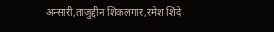अन्सारी,ताजुद्दीन शिकलगार,रमेश शिंदे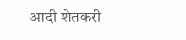आदी शेतकरी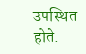उपस्थित होते.